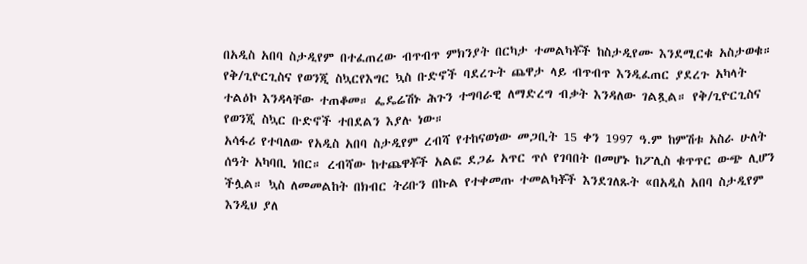በአዲስ አበባ ስታዲየም በተፈጠረው ብጥብጥ ምክንያት በርካታ ተመልካቾች ከስታዲየሙ እንደሚርቁ አስታወቁ። የቅ/ጊዮርጊስና የወንጂ ስኳርየእግር ኳስ ቡድኖች ባደረጉት ጨዋታ ላይ ብጥብጥ እንዲፈጠር ያደረጉ አካላት ተልዕኮ እንዳላቸው ተጠቆመ። ፌዴሬሽኑ ሕጉን ተግባራዊ ለማድረግ ብቃት እንዳለው ገልጿል። የቅ/ጊዮርጊስና የወንጂ ስኳር ቡድኖች ተበደልን እያሉ ነው።
አሳፋሪ የተባለው የአዲስ አበባ ስታዲየም ረብሻ የተከናወነው መጋቢት 15 ቀን 1997 ዓ.ም ከምሽቱ አስራ ሁለት ሰዓት አካባቢ ነበር። ረብሻው ከተጨዋቾች አልፎ ደጋፊ አጥር ጥሶ የገባበት በመሆኑ ከፖሊስ ቁጥጥር ውጭ ሊሆን ችሏል። ኳስ ለመመልከት በክብር ትሪቡን በኩል የተቀመጡ ተመልካቾች እንደገለጹት «በአዲስ አበባ ስታዲየም እንዲህ ያለ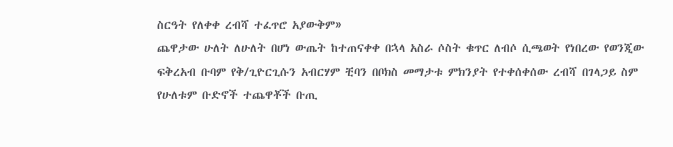ስርዓት የለቀቀ ረብሻ ተፈጥሮ አያውቅም»
ጨዋታው ሁለት ለሁለት በሆነ ውጤት ከተጠናቀቀ በኋላ አስራ ሶስት ቁጥር ለብሶ ሲጫወት የነበረው የወንጂው ፍቅረአብ ቡባም የቅ/ጊዮርጊሱን አብርሃም ቺባን በቦክስ መማታቱ ምክንያት የተቀሰቀሰው ረብሻ በገላጋይ ስም የሁለቱም ቡድኖች ተጨዋቾች ቡጢ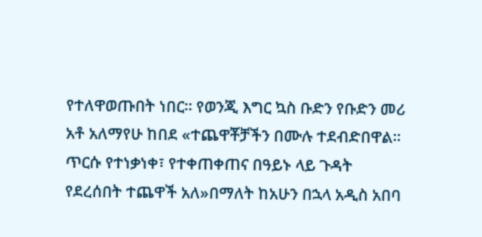የተለዋወጡበት ነበር። የወንጂ እግር ኳስ ቡድን የቡድን መሪ አቶ አለማየሁ ከበደ «ተጨዋቾቻችን በሙሉ ተደብድበዋል። ጥርሱ የተነቃነቀ፣ የተቀጠቀጠና በዓይኑ ላይ ጉዳት የደረሰበት ተጨዋች አለ»በማለት ከአሁን በኋላ አዲስ አበባ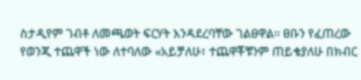ስታዲየም ገብቶ ለመጫወት ፍርሃት እንዳደረባቸው ገልፀዋል። ፀቡን የፈጠረው የወንጂ ተጨዋች ነው ለተባለው «አይቻለሁ፣ ተጨዋቾቹንም ጠይቄያለሁ በክብር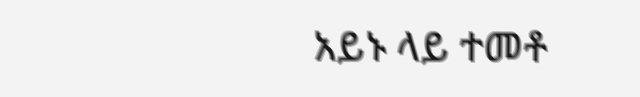አይኑ ላይ ተመቶ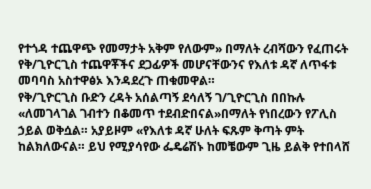የተጎዳ ተጨዋጭ የመማታት አቅም የለውም» በማለት ረብሻውን የፈጠሩት የቅ/ጊዮርጊስ ተጨዋቾችና ደጋፊዎች መሆናቸውንና የእለቱ ዳኛ ለጥፋቱ መባባስ አስተዋፅኦ እንዳደረጉ ጠቁመዋል።
የቅ/ጊዮርጊስ ቡድን ረዳት አሰልጣኝ ደሳለኝ ገ/ጊዮርጊስ በበኩሉ «ለመገላገል ገብተን በቆመጥ ተደብድበናል»በማለት የነበረውን የፖሊስ ኃይል ወቅሷል። አያይዞም «የእለቱ ዳኛ ሁለት ፍጹም ቅጣት ምት ከልክለውናል። ይህ የሚያሳየው ፌዴሬሽኑ ከመቼውም ጊዜ ይልቅ የተበላሸ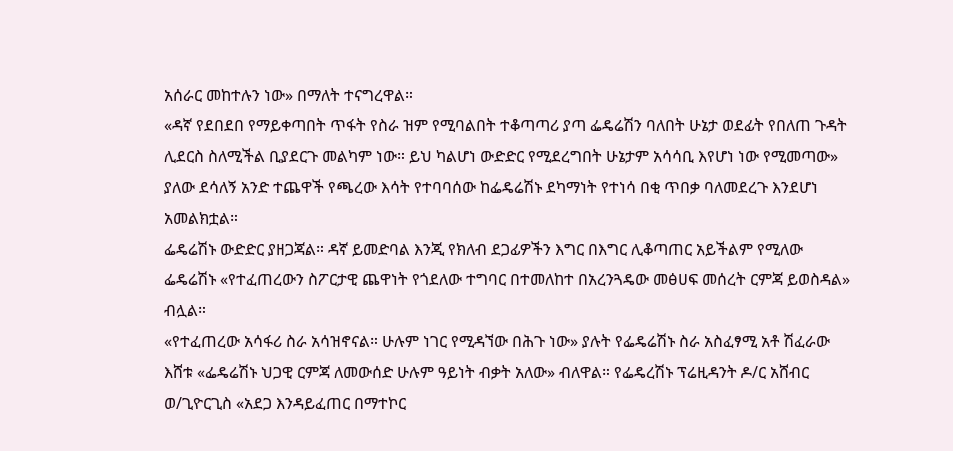አሰራር መከተሉን ነው» በማለት ተናግረዋል።
«ዳኛ የደበደበ የማይቀጣበት ጥፋት የስራ ዝም የሚባልበት ተቆጣጣሪ ያጣ ፌዴሬሽን ባለበት ሁኔታ ወደፊት የበለጠ ጉዳት ሊደርስ ስለሚችል ቢያደርጉ መልካም ነው። ይህ ካልሆነ ውድድር የሚደረግበት ሁኔታም አሳሳቢ እየሆነ ነው የሚመጣው» ያለው ደሳለኝ አንድ ተጨዋች የጫረው እሳት የተባባሰው ከፌዴሬሽኑ ደካማነት የተነሳ በቂ ጥበቃ ባለመደረጉ እንደሆነ አመልክቷል።
ፌዴሬሽኑ ውድድር ያዘጋጃል። ዳኛ ይመድባል እንጂ የክለብ ደጋፊዎችን እግር በእግር ሊቆጣጠር አይችልም የሚለው ፌዴሬሽኑ «የተፈጠረውን ስፖርታዊ ጨዋነት የጎደለው ተግባር በተመለከተ በአረንጓዴው መፅሀፍ መሰረት ርምጃ ይወስዳል» ብሏል።
«የተፈጠረው አሳፋሪ ስራ አሳዝኖናል። ሁሉም ነገር የሚዳኘው በሕጉ ነው» ያሉት የፌዴሬሽኑ ስራ አስፈፃሚ አቶ ሽፈራው እሸቱ «ፌዴሬሽኑ ህጋዊ ርምጃ ለመውሰድ ሁሉም ዓይነት ብቃት አለው» ብለዋል። የፌዴረሽኑ ፕሬዚዳንት ዶ/ር አሸብር ወ/ጊዮርጊስ «አደጋ እንዳይፈጠር በማተኮር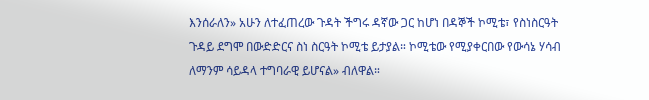እንሰራለን» አሁን ለተፈጠረው ጉዳት ችግሩ ዳኛው ጋር ከሆነ በዳኞች ኮሚቴ፣ የስነስርዓት ጉዳይ ደግሞ በውድድርና ስነ ስርዓት ኮሚቴ ይታያል። ኮሚቴው የሚያቀርበው የውሳኔ ሃሳብ ለማንም ሳይዳላ ተግባራዊ ይሆናል» ብለዋል።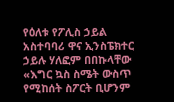የዕለቱ የፖሊስ ኃይል አስተባባሪ ዋና ኢንስፔክተር ኃይሉ ሃለፎም በበኩላቸው «እግር ኳስ ስሜት ውስጥ የሚከሰት ስፖርት ቢሆንም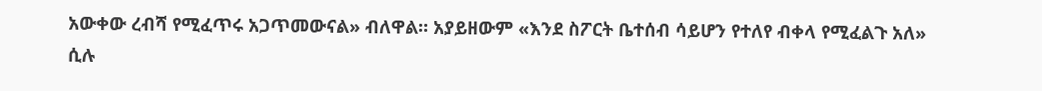አውቀው ረብሻ የሚፈጥሩ አጋጥመውናል» ብለዋል። አያይዘውም «እንደ ስፖርት ቤተሰብ ሳይሆን የተለየ ብቀላ የሚፈልጉ አለ» ሲሉ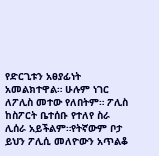የድርጊቱን አፀያፊነት አመልክተዋል። ሁሉም ነገር ለፖሊስ መተው የለበትም። ፖሊስ ከስፖርት ቤተሰቡ የተለየ ስራ ሊሰራ አይችልም።የትኛውም ቦታ ይህን ፖሊሲ መለዮውን አጥልቆ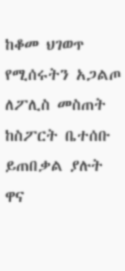ከቆመ ህገወጥ የሚሰሩትን አጋልጦ ለፖሊስ መስጠት ከስፖርት ቤተሰቡ ይጠበቃል ያሉት ዋና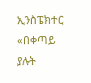ኢንስፔክተር «በቀጣይ ያሉት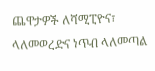ጨዋታዎች ለሻሚፒዮና፣ ላለመወረድና ነጥብ ላለመጣል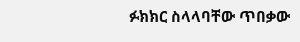ፉክክር ስላላባቸው ጥበቃው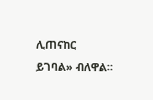ሊጠናከር ይገባል» ብለዋል።